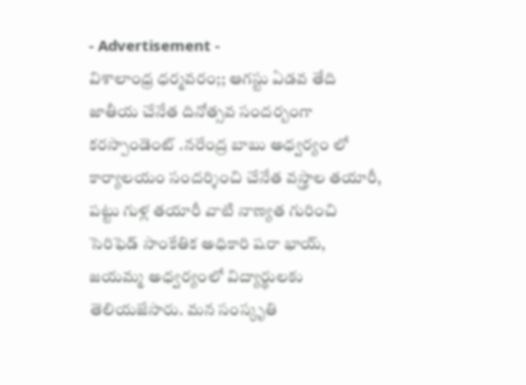- Advertisement -
విశాలాంధ్ర ధర్మవరం;; ఆగస్టు ఏడవ తేది జాతీయ చేనేత దినోత్సవ సందర్బంగా కరస్పాండెంట్ .నరేంద్ర బాబు అధ్వర్యం లో కార్యాలయం సందర్శించి చేనేత వస్త్రాల తయారీ, పట్టు గుళ్ల తయారీ వాటి నాణ్యత గురించి సెరిఫెడ్ సాంకేతిక అధికారి షరా భాయ్, జయమ్మ అధ్వర్యంలో విద్యార్థులకు తెలియజేసారు. మన సంస్కృతి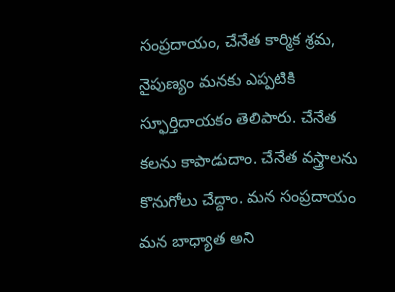సంప్రదాయం, చేనేత కార్మిక శ్రమ, నైపుణ్యం మనకు ఎప్పటికి స్ఫూర్తిదాయకం తెలిపారు. చేనేత కలను కాపాడుదాం. చేనేత వస్త్రాలను కొనుగోలు చేద్దాం. మన సంప్రదాయం మన బాధ్యాత అని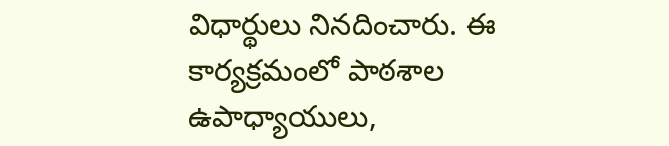విధార్థులు నినదించారు. ఈ కార్యక్రమంలో పాఠశాల ఉపాధ్యాయులు,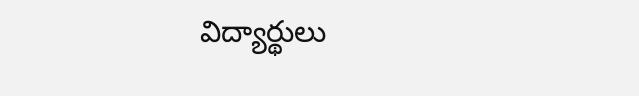విద్యార్థులు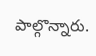పాల్గొన్నారు.